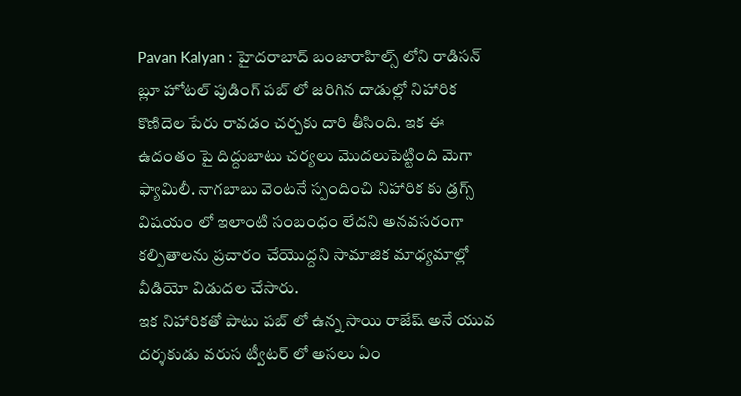Pavan Kalyan : హైదరాబాద్ బంజారాహిల్స్ లోని రాడిసన్ బ్లూ హోటల్ పుడింగ్ పబ్ లో జరిగిన దాడుల్లో నిహారిక కొణిదెల పేరు రావడం చర్చకు దారి తీసింది. ఇక ఈ ఉదంతం పై దిద్దుబాటు చర్యలు మొదలుపెట్టింది మెగా ఫ్యామిలీ. నాగబాబు వెంటనే స్పందించి నిహారిక కు డ్రగ్స్ విషయం లో ఇలాంటి సంబంధం లేదని అనవసరంగా కల్పితాలను ప్రచారం చేయొద్దని సామాజిక మాధ్యమాల్లో వీడియో విడుదల చేసారు.
ఇక నిహారికతో పాటు పబ్ లో ఉన్న సాయి రాజేష్ అనే యువ దర్శకుడు వరుస ట్వీటర్ లో అసలు ఏం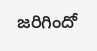జరిగిందో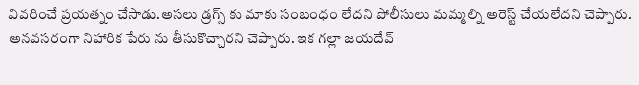వివరించే ప్రయత్నం చేసాడు.అసలు డ్రగ్స్ కు మాకు సంబంధం లేదని పోలీసులు మమ్మల్ని అరెస్ట్ చేయలేదని చెప్పారు. అనవసరంగా నిహారిక పేరు ను తీసుకొచ్చారని చెప్పారు. ఇక గల్లా జయదేవ్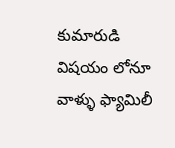కుమారుడి విషయం లోనూ వాళ్ళు ఫ్యామిలీ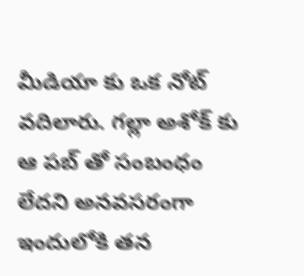మీడియా కు ఒక నోట్ వదిలారు. గల్లా అశోక్ కు ఆ పబ్ తో సంబంధం లేదని అనవసరంగా ఇందులోకి తన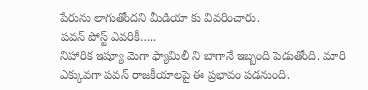పేరును లాగుతోందని మీడియా కు వివరించారు.
పవన్ పోస్ట్ ఎవరికీ…..
నిహారిక ఇష్యూ మెగా ఫ్యామిలీ ని బాగానే ఇబ్బంది పెడుతోంది. మారి ఎక్కువగా పవన్ రాజకీయాలపై ఈ ప్రభావం పడనుంది.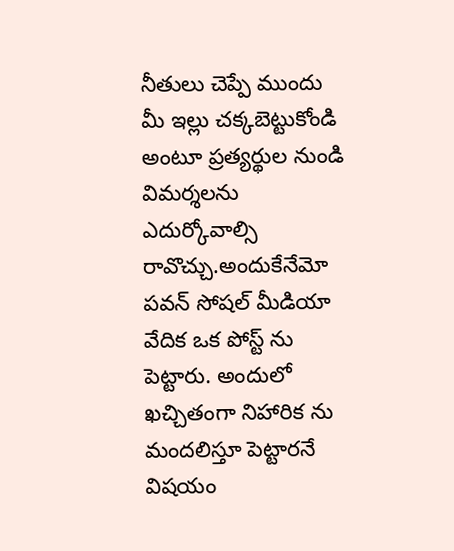నీతులు చెప్పే ముందు మీ ఇల్లు చక్కబెట్టుకోండి అంటూ ప్రత్యర్థుల నుండి విమర్శలను ఎదుర్కోవాల్సి రావొచ్చు.అందుకేనేమో పవన్ సోషల్ మీడియా వేదిక ఒక పోస్ట్ ను పెట్టారు. అందులో ఖచ్చితంగా నిహారిక ను మందలిస్తూ పెట్టారనే విషయం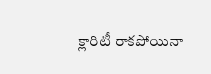క్లారిటీ రాకపోయినా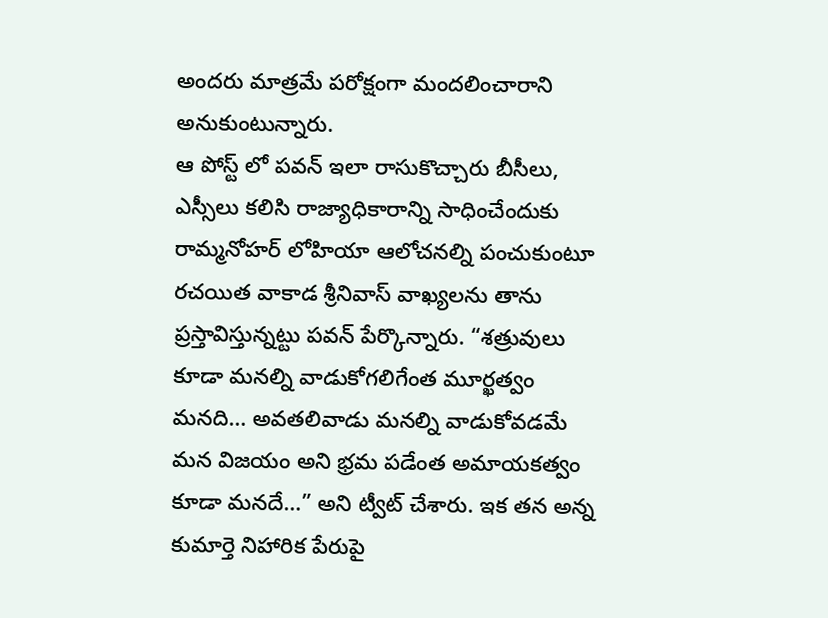అందరు మాత్రమే పరోక్షంగా మందలించారాని అనుకుంటున్నారు.
ఆ పోస్ట్ లో పవన్ ఇలా రాసుకొచ్చారు బీసీలు, ఎస్సీలు కలిసి రాజ్యాధికారాన్ని సాధించేందుకు రామ్మనోహర్ లోహియా ఆలోచనల్ని పంచుకుంటూ రచయిత వాకాడ శ్రీనివాస్ వాఖ్యలను తాను ప్రస్తావిస్తున్నట్టు పవన్ పేర్కొన్నారు. “శత్రువులు కూడా మనల్ని వాడుకోగలిగేంత మూర్ఖత్వం మనది… అవతలివాడు మనల్ని వాడుకోవడమే మన విజయం అని భ్రమ పడేంత అమాయకత్వం కూడా మనదే…” అని ట్వీట్ చేశారు. ఇక తన అన్న కుమార్తె నిహారిక పేరుపై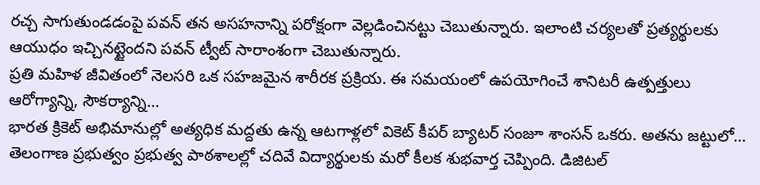రచ్చ సాగుతుండడంపై పవన్ తన అసహనాన్ని పరోక్షంగా వెల్లడించినట్టు చెబుతున్నారు. ఇలాంటి చర్యలతో ప్రత్యర్థులకు ఆయుధం ఇచ్చినట్టైందని పవన్ ట్వీట్ సారాంశంగా చెబుతున్నారు.
ప్రతి మహిళ జీవితంలో నెలసరి ఒక సహజమైన శారీరక ప్రక్రియ. ఈ సమయంలో ఉపయోగించే శానిటరీ ఉత్పత్తులు ఆరోగ్యాన్ని, సౌకర్యాన్ని…
భారత క్రికెట్ అభిమానుల్లో అత్యధిక మద్దతు ఉన్న ఆటగాళ్లలో వికెట్ కీపర్ బ్యాటర్ సంజూ శాంసన్ ఒకరు. అతను జట్టులో…
తెలంగాణ ప్రభుత్వం ప్రభుత్వ పాఠశాలల్లో చదివే విద్యార్థులకు మరో కీలక శుభవార్త చెప్పింది. డిజిటల్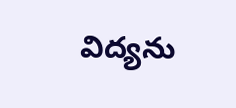విద్యను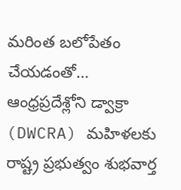మరింత బలోపేతం చేయడంతో…
ఆంధ్రప్రదేశ్లోని డ్వాక్రా (DWCRA) మహిళలకు రాష్ట్ర ప్రభుత్వం శుభవార్త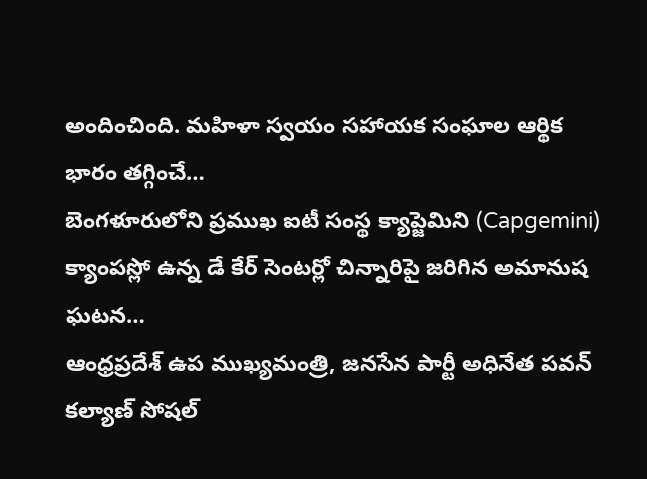అందించింది. మహిళా స్వయం సహాయక సంఘాల ఆర్థిక భారం తగ్గించే…
బెంగళూరులోని ప్రముఖ ఐటీ సంస్థ క్యాప్జెమిని (Capgemini) క్యాంపస్లో ఉన్న డే కేర్ సెంటర్లో చిన్నారిపై జరిగిన అమానుష ఘటన…
ఆంధ్రప్రదేశ్ ఉప ముఖ్యమంత్రి, జనసేన పార్టీ అధినేత పవన్ కల్యాణ్ సోషల్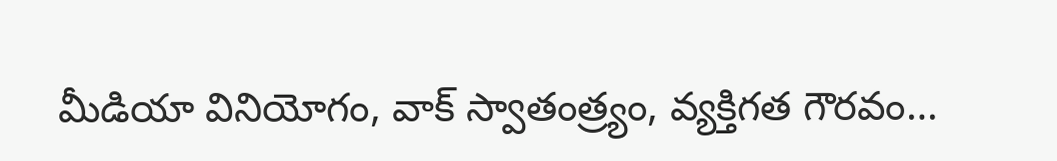మీడియా వినియోగం, వాక్ స్వాతంత్ర్యం, వ్యక్తిగత గౌరవం…